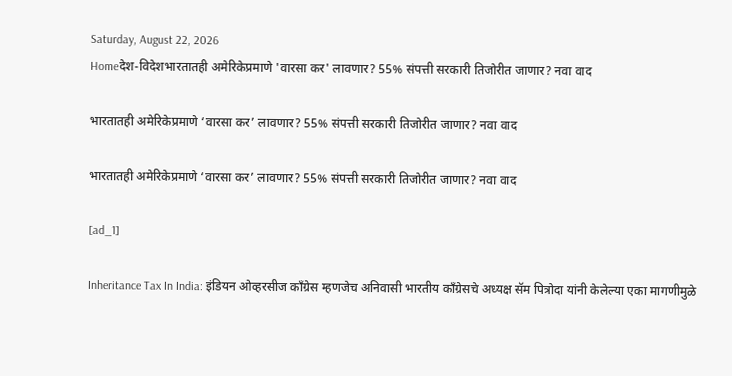Saturday, August 22, 2026
Homeदेश-विदेशभारतातही अमेरिकेप्रमाणे 'वारसा कर' लावणार? 55% संपत्ती सरकारी तिजोरीत जाणार? नवा वाद

भारतातही अमेरिकेप्रमाणे ‘वारसा कर’ लावणार? 55% संपत्ती सरकारी तिजोरीत जाणार? नवा वाद

भारतातही अमेरिकेप्रमाणे ‘वारसा कर’ लावणार? 55% संपत्ती सरकारी तिजोरीत जाणार? नवा वाद

[ad_1]

Inheritance Tax In India: इंडियन ओव्हरसीज काँग्रेस म्हणजेच अनिवासी भारतीय काँग्रेसचे अध्यक्ष सॅम पित्रोदा यांनी केलेल्या एका मागणीमुळे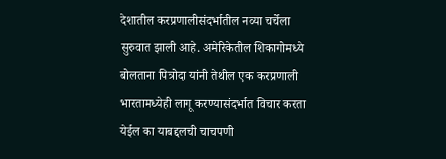देशातील करप्रणालीसंदर्भातील नव्या चर्चेला सुरुवात झाली आहे. अमेरिकेतील शिकागोमध्ये बोलताना पित्रोदा यांनी तेथील एक करप्रणाली भारतामध्येही लागू करण्यासंदर्भात विचार करता येईल का याबद्दलची चाचपणी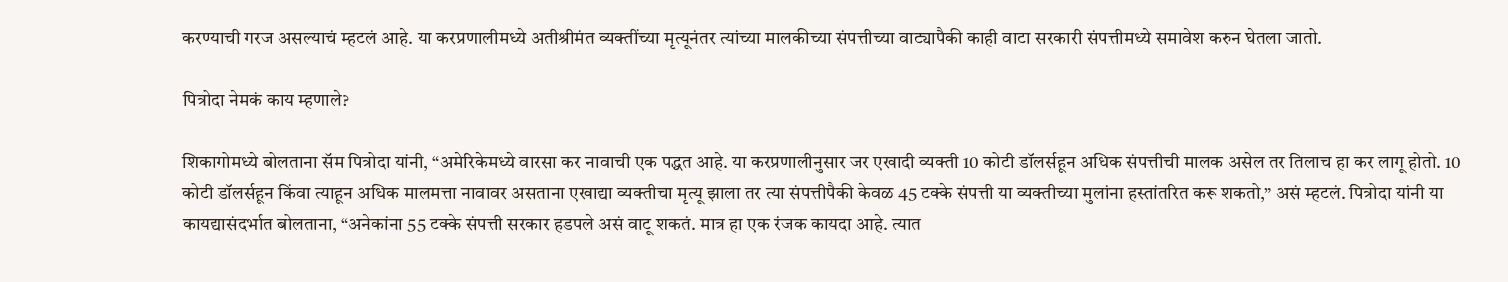करण्याची गरज असल्याचं म्हटलं आहे. या करप्रणालीमध्ये अतीश्रीमंत व्यक्तींच्या मृत्यूनंतर त्यांच्या मालकीच्या संपत्तीच्या वाट्यापैकी काही वाटा सरकारी संपत्तीमध्ये समावेश करुन घेतला जातो.

पित्रोदा नेमकं काय म्हणाले?

शिकागोमध्ये बोलताना सॅम पित्रोदा यांनी, “अमेरिकेमध्ये वारसा कर नावाची एक पद्धत आहे. या करप्रणालीनुसार जर एखादी व्यक्ती 10 कोटी डॉलर्सहून अधिक संपत्तीची मालक असेल तर तिलाच हा कर लागू होतो. 10 कोटी डॉलर्सहून किंवा त्याहून अधिक मालमत्ता नावावर असताना एखाद्या व्यक्तीचा मृत्यू झाला तर त्या संपत्तीपैकी केवळ 45 टक्के संपत्ती या व्यक्तीच्या मुलांना हस्तांतरित करू शकतो,” असं म्हटलं. पित्रोदा यांनी या कायद्यासंदर्भात बोलताना, “अनेकांना 55 टक्के संपत्ती सरकार हडपले असं वाटू शकतं. मात्र हा एक रंजक कायदा आहे. त्यात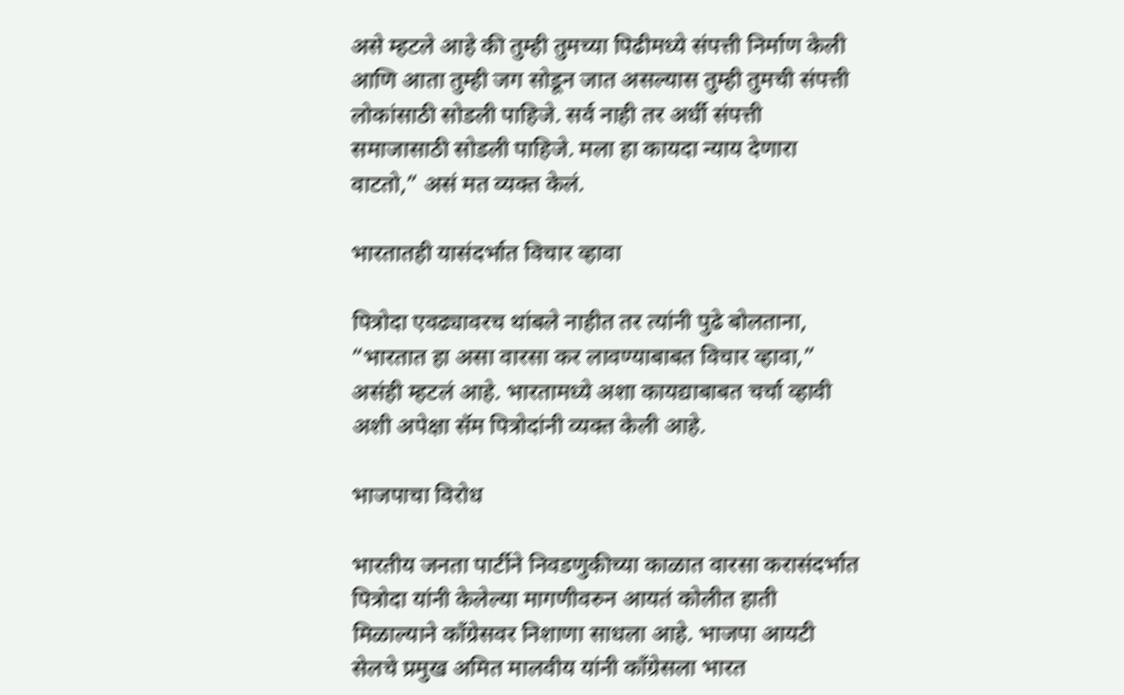असे म्हटले आहे की तुम्ही तुमच्या पिढीमध्ये संपत्ती निर्माण केली आणि आता तुम्ही जग सोडून जात असल्यास तुम्ही तुमची संपत्ती लोकांसाठी सोडली पाहिजे. सर्व नाही तर अर्धी संपत्ती समाजासाठी सोडली पाहिजे. मला हा कायदा न्याय देणारा वाटतो,” असं मत व्यक्त केलं.

भारतातही यासंदर्भात विचार व्हावा

पित्रोदा एवढ्यावरच थांबले नाहीत तर त्यांनी पुढे बोलताना, “भारतात हा असा वारसा कर लावण्याबाबत विचार व्हावा,” असंही म्हटलं आहे. भारतामध्ये अशा कायद्याबाबत चर्चा व्हावी अशी अपेक्षा सॅम पित्रोदांनी व्यक्त केली आहे.

भाजपाचा विरोध

भारतीय जनता पार्टीने निवडणुकीच्या काळात वारसा करासंदर्भात पित्रोदा यांनी केलेल्या मागणीवरुन आयतं कोलीत हाती मिळाल्याने काँग्रेसवर निशाणा साधला आहे. भाजपा आयटी सेलचे प्रमुख अमित मालवीय यांनी काँग्रेसला भारत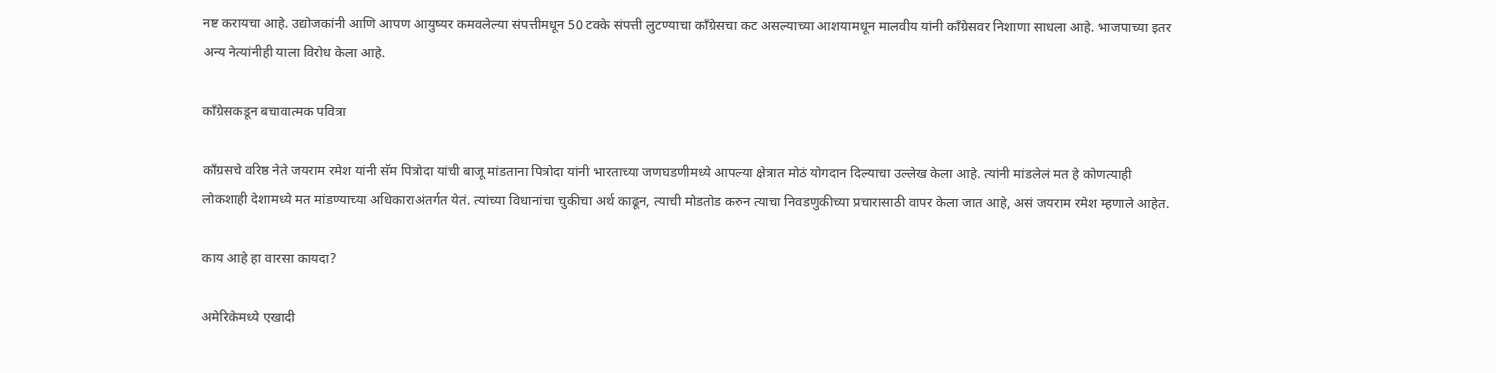नष्ट करायचा आहे. उद्योजकांनी आणि आपण आयुष्यर कमवलेल्या संपत्तीमधून 50 टक्के संपत्ती लुटण्याचा काँग्रेसचा कट असल्याच्या आशयामधून मालवीय यांनी काँग्रेसवर निशाणा साधला आहे. भाजपाच्या इतर अन्य नेत्यांनीही याला विरोध केला आहे.

काँग्रेसकडून बचावात्मक पवित्रा

काँग्रसचे वरिष्ठ नेते जयराम रमेश यांनी सॅम पित्रोदा यांची बाजू मांडताना पित्रोदा यांनी भारताच्या जणघडणीमध्ये आपल्या क्षेत्रात मोठं योगदान दिल्याचा उल्लेख केला आहे. त्यांनी मांडलेलं मत हे कोणत्याही लोकशाही देशामध्ये मत मांडण्याच्या अधिकाराअंतर्गत येतं. त्यांच्या विधानांचा चुकीचा अर्थ काढून, त्याची मोडतोड करुन त्याचा निवडणुकीच्या प्रचारासाठी वापर केला जात आहे, असं जयराम रमेश म्हणाले आहेत.

काय आहे हा वारसा कायदा?

अमेरिकेमध्ये एखादी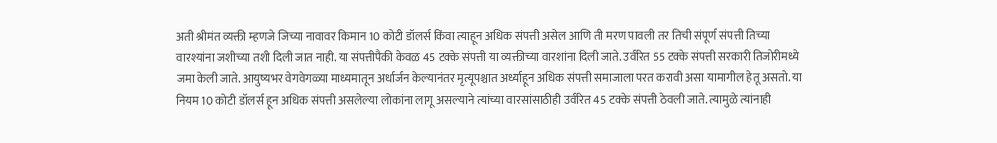अती श्रीमंत व्यक्ती म्हणजे जिच्या नावावर किमान 10 कोटी डॉलर्स किंवा त्याहून अधिक संपत्ती असेल आणि ती मरण पावली तर तिची संपूर्ण संपत्ती तिच्या वारश्यांना जशीच्या तशी दिली जात नाही. या संपत्तीपैकी केवळ 45 टक्के संपत्ती या व्यक्तीच्या वारशांना दिली जाते. उर्वरित 55 टक्के संपत्ती सरकारी तिजोरीमध्ये जमा केली जाते. आयुष्यभर वेगवेगळ्या माध्यमातून अर्धार्जन केल्यानंतर मृत्यूपश्चात अर्ध्याहून अधिक संपत्ती समाजाला परत करावी असा यामागील हेतू असतो. या नियम 10 कोटी डॉलर्स हून अधिक संपत्ती असलेल्या लोकांना लागू असल्याने त्यांच्या वारसांसाठीही उर्वरित 45 टक्के संपत्ती ठेवली जाते. त्यामुळे त्यांनाही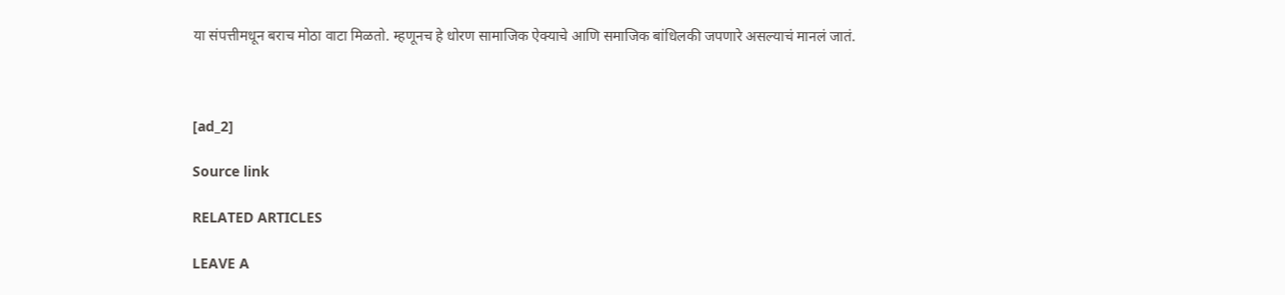या संपत्तीमधून बराच मोठा वाटा मिळतो. म्हणूनच हे धोरण सामाजिक ऐक्याचे आणि समाजिक बांधिलकी जपणारे असल्याचं मानलं जातं.



[ad_2]

Source link

RELATED ARTICLES

LEAVE A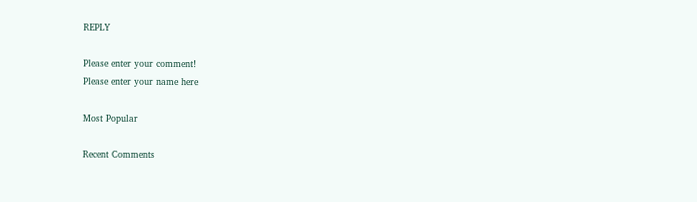REPLY

Please enter your comment!
Please enter your name here

Most Popular

Recent Comments